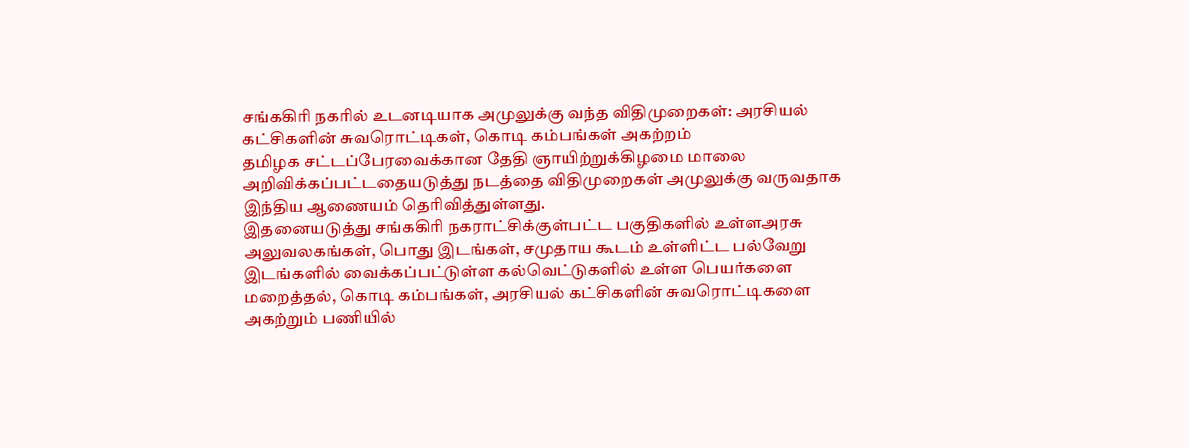சங்ககிரி நகரில் உடனடியாக அமுலுக்கு வந்த விதிமுறைகள்: அரசியல் கட்சிகளின் சுவரொட்டிகள், கொடி கம்பங்கள் அகற்றம்
தமிழக சட்டப்பேரவைக்கான தேதி ஞாயிற்றுக்கிழமை மாலை அறிவிக்கப்பட்டதையடுத்து நடத்தை விதிமுறைகள் அமுலுக்கு வருவதாக இந்திய ஆணையம் தெரிவித்துள்ளது.
இதனையடுத்து சங்ககிரி நகராட்சிக்குள்பட்ட பகுதிகளில் உள்ளஅரசு அலுவலகங்கள், பொது இடங்கள், சமுதாய கூடம் உள்ளிட்ட பல்வேறு இடங்களில் வைக்கப்பட்டுள்ள கல்வெட்டுகளில் உள்ள பெயர்களை மறைத்தல், கொடி கம்பங்கள், அரசியல் கட்சிகளின் சுவரொட்டிகளை அகற்றும் பணியில்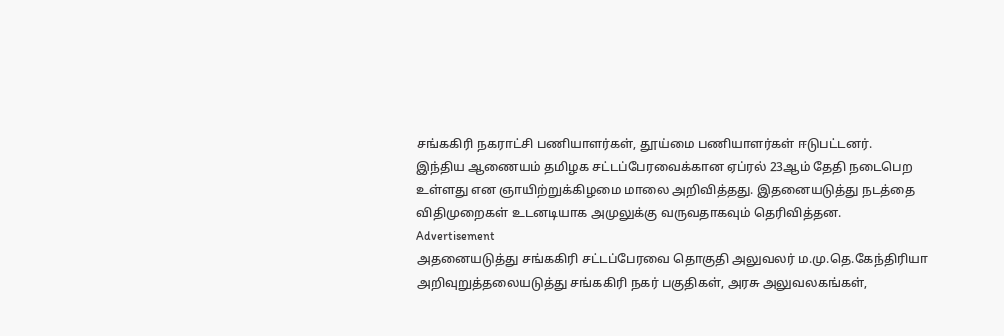சங்ககிரி நகராட்சி பணியாளர்கள், தூய்மை பணியாளர்கள் ஈடுபட்டனர்.
இந்திய ஆணையம் தமிழக சட்டப்பேரவைக்கான ஏப்ரல் 23ஆம் தேதி நடைபெற உள்ளது என ஞாயிற்றுக்கிழமை மாலை அறிவித்தது. இதனையடுத்து நடத்தை விதிமுறைகள் உடனடியாக அமுலுக்கு வருவதாகவும் தெரிவித்தன.
Advertisement
அதனையடுத்து சங்ககிரி சட்டப்பேரவை தொகுதி அலுவலர் ம.மு.தெ.கேந்திரியா அறிவுறுத்தலையடுத்து சங்ககிரி நகர் பகுதிகள், அரசு அலுவலகங்கள்,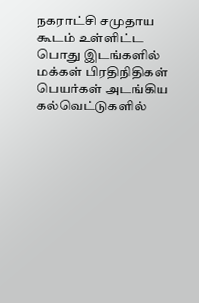நகராட்சி சமுதாய கூடம் உள்ளிட்ட பொது இடங்களில் மக்கள் பிரதிநிதிகள் பெயர்கள் அடங்கிய கல்வெட்டுகளில்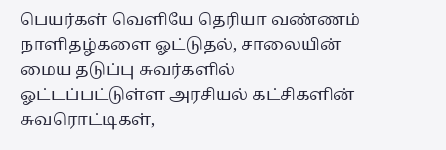பெயர்கள் வெளியே தெரியா வண்ணம் நாளிதழ்களை ஓட்டுதல், சாலையின் மைய தடுப்பு சுவர்களில் ஓட்டப்பட்டுள்ள அரசியல் கட்சிகளின் சுவரொட்டிகள்,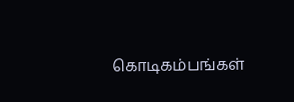கொடிகம்பங்கள்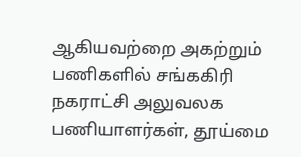ஆகியவற்றை அகற்றும் பணிகளில் சங்ககிரி நகராட்சி அலுவலக பணியாளர்கள், தூய்மை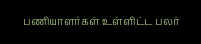பணியாளர்கள் உள்ளிட்ட பலர்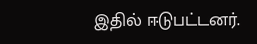இதில் ஈடுபட்டனர்.